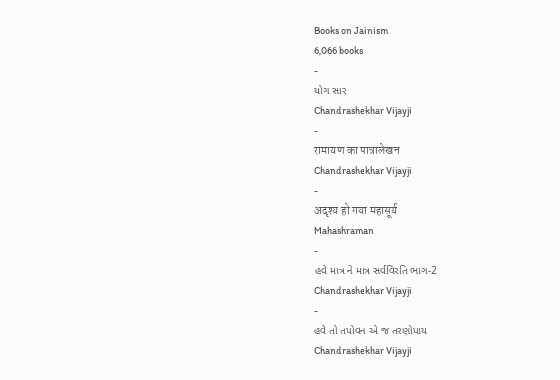Books on Jainism
6,066 books
-
યોગ સાર
Chandrashekhar Vijayji
-
रामायण का पात्रालेखन
Chandrashekhar Vijayji
-
अदृश्य हो गया महासूर्य
Mahashraman
-
હવે માત્ર ને માત્ર સર્વવિરતિ ભાગ-2
Chandrashekhar Vijayji
-
હવે તો તપોવન એ જ તરણોપાય
Chandrashekhar Vijayji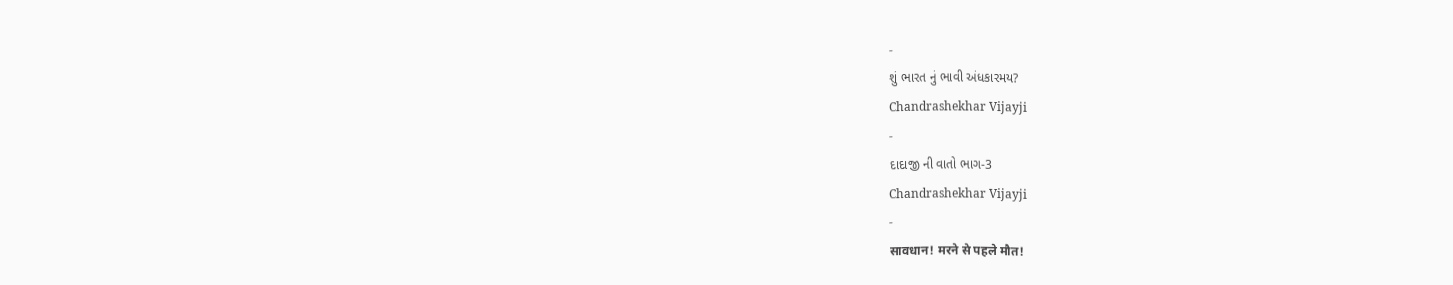-
શું ભારત નું ભાવી અંધકારમય?
Chandrashekhar Vijayji
-
દાદાજી ની વાતો ભાગ-3
Chandrashekhar Vijayji
-
सावधान! मरने से पहले मौत!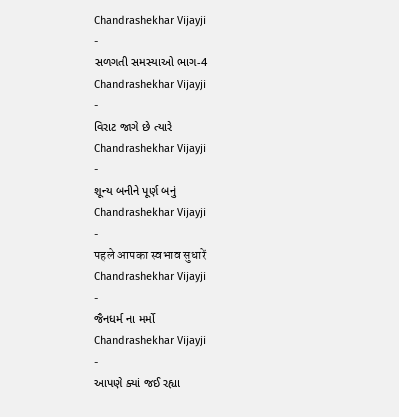Chandrashekhar Vijayji
-
સળગતી સમસ્યાઓ ભાગ-4
Chandrashekhar Vijayji
-
વિરાટ જાગે છે ત્યારે
Chandrashekhar Vijayji
-
શૂન્ય બનીને પૂર્ણ બનું
Chandrashekhar Vijayji
-
पहले आपका स्वभाव सुधारें
Chandrashekhar Vijayji
-
જૈનધર્મ ના મર્મો
Chandrashekhar Vijayji
-
આપણે ક્યાં જઈ રહ્યા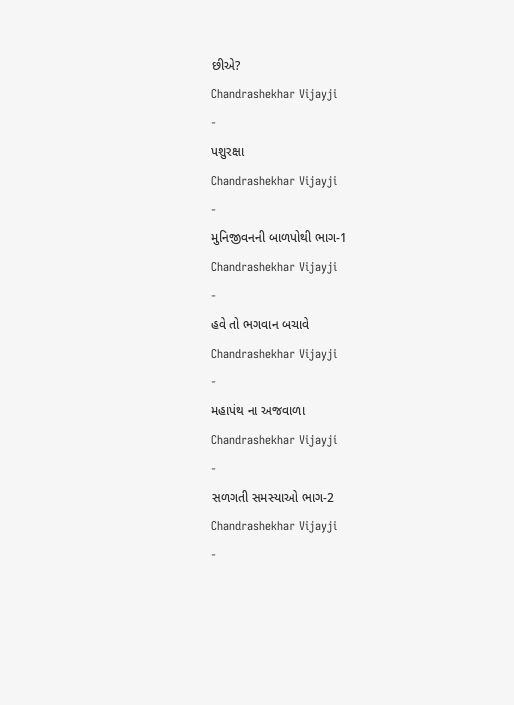છીએ?
Chandrashekhar Vijayji
-
પશુરક્ષા
Chandrashekhar Vijayji
-
મુનિજીવનની બાળપોથી ભાગ-1
Chandrashekhar Vijayji
-
હવે તો ભગવાન બચાવે
Chandrashekhar Vijayji
-
મહાપંથ ના અજવાળા
Chandrashekhar Vijayji
-
સળગતી સમસ્યાઓ ભાગ-2
Chandrashekhar Vijayji
-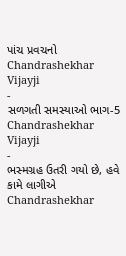પાંચ પ્રવચનો
Chandrashekhar Vijayji
-
સળગતી સમસ્યાઓ ભાગ-5
Chandrashekhar Vijayji
-
ભસ્મગ્રહ ઉતરી ગયો છે, હવે કામે લાગીએ
Chandrashekhar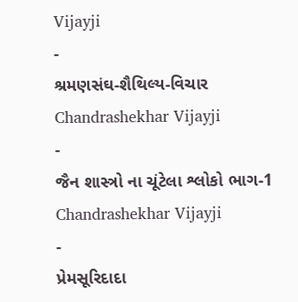Vijayji
-
શ્રમણસંઘ-શૈથિલ્ય-વિચાર
Chandrashekhar Vijayji
-
જૈન શાસ્ત્રો ના ચૂંટેલા શ્લોકો ભાગ-1
Chandrashekhar Vijayji
-
પ્રેમસૂરિદાદા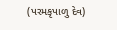(પરમકૃપાળુ દેવ)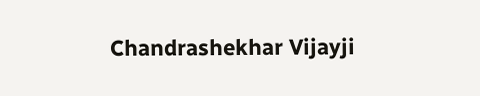Chandrashekhar Vijayji